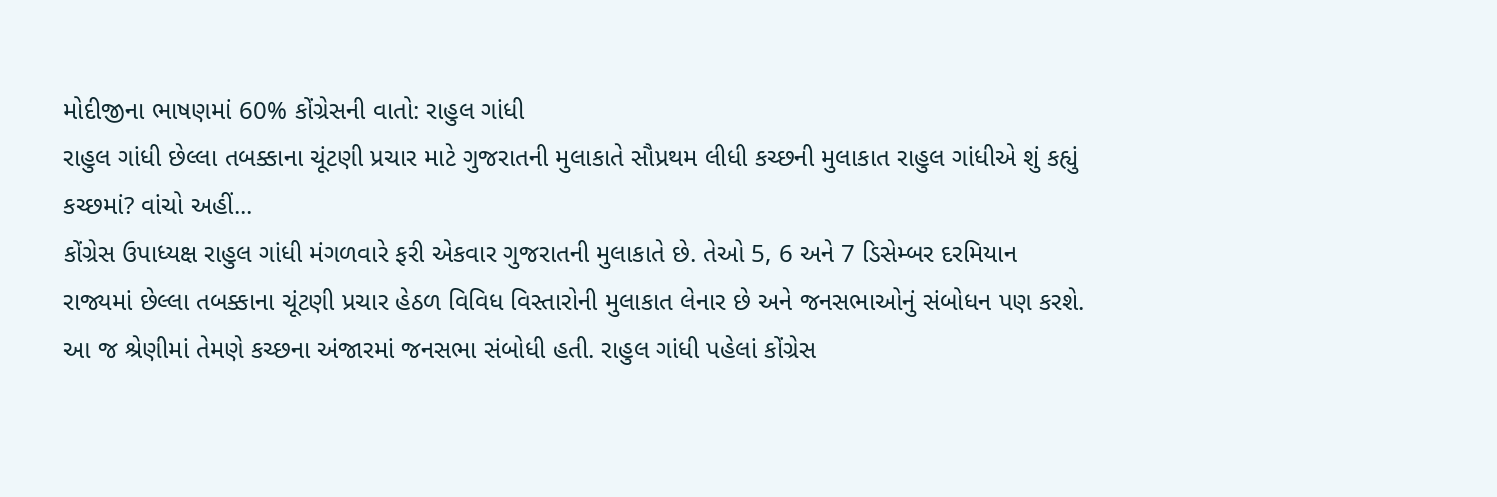મોદીજીના ભાષણમાં 60% કોંગ્રેસની વાતો: રાહુલ ગાંધી
રાહુલ ગાંધી છેલ્લા તબક્કાના ચૂંટણી પ્રચાર માટે ગુજરાતની મુલાકાતે સૌપ્રથમ લીધી કચ્છની મુલાકાત રાહુલ ગાંધીએ શું કહ્યું કચ્છમાં? વાંચો અહીં...
કોંગ્રેસ ઉપાધ્યક્ષ રાહુલ ગાંધી મંગળવારે ફરી એકવાર ગુજરાતની મુલાકાતે છે. તેઓ 5, 6 અને 7 ડિસેમ્બર દરમિયાન રાજ્યમાં છેલ્લા તબક્કાના ચૂંટણી પ્રચાર હેઠળ વિવિધ વિસ્તારોની મુલાકાત લેનાર છે અને જનસભાઓનું સંબોધન પણ કરશે. આ જ શ્રેણીમાં તેમણે કચ્છના અંજારમાં જનસભા સંબોધી હતી. રાહુલ ગાંધી પહેલાં કોંગ્રેસ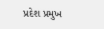પ્રદેશ પ્રમુખ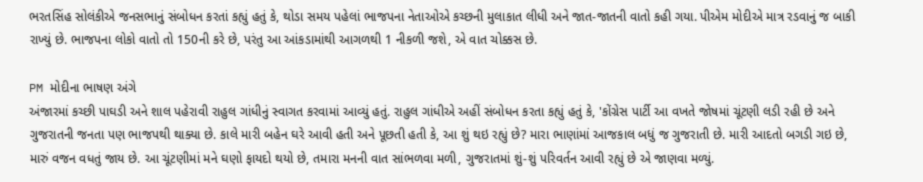ભરતસિંહ સોલંકીએ જનસભાનું સંબોધન કરતાં કહ્યું હતું કે, થોડા સમય પહેલાં ભાજપના નેતાઓએ કચ્છની મુલાકાત લીધી અને જાત-જાતની વાતો કહી ગયા. પીએમ મોદીએ માત્ર રડવાનું જ બાકી રાખ્યું છે. ભાજપના લોકો વાતો તો 150ની કરે છે, પરંતુ આ આંકડામાંથી આગળથી 1 નીકળી જશે, એ વાત ચોક્કસ છે.

PM મોદીના ભાષણ અંગે
અંજારમાં કચ્છી પાઘડી અને શાલ પહેરાવી રાહુલ ગાંધીનું સ્વાગત કરવામાં આવ્યું હતું. રાહુલ ગાંધીએ અહીં સંબોધન કરતા કહ્યું હતું કે, 'કોંગ્રેસ પાર્ટી આ વખતે જોષમાં ચૂંટણી લડી રહી છે અને ગુજરાતની જનતા પણ ભાજપથી થાક્યા છે. કાલે મારી બહેન ઘરે આવી હતી અને પૂછતી હતી કે, આ શું થઇ રહ્યું છે? મારા ભાણાંમાં આજકાલ બધું જ ગુજરાતી છે. મારી આદતો બગડી ગઇ છે, મારું વજન વધતું જાય છે. આ ચૂંટણીમાં મને ઘણો ફાયદો થયો છે, તમારા મનની વાત સાંભળવા મળી, ગુજરાતમાં શું-શું પરિવર્તન આવી રહ્યું છે એ જાણવા મળ્યું.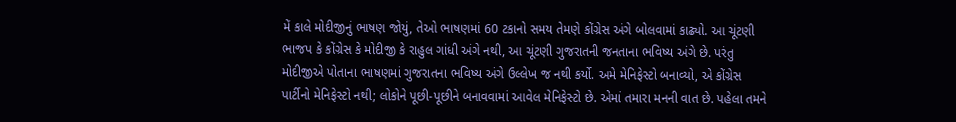મેં કાલે મોદીજીનું ભાષણ જોયું, તેઓ ભાષણમાં 60 ટકાનો સમય તેમણે કોંગ્રેસ અંગે બોલવામાં કાઢ્યો. આ ચૂંટણી ભાજપ કે કોંગ્રેસ કે મોદીજી કે રાહુલ ગાંધી અંગે નથી, આ ચૂંટણી ગુજરાતની જનતાના ભવિષ્ય અંગે છે. પરંતુ મોદીજીએ પોતાના ભાષણમાં ગુજરાતના ભવિષ્ય અંગે ઉલ્લેખ જ નથી કર્યો. અમે મેનિફેસ્ટો બનાવ્યો, એ કોંગ્રેસ પાર્ટીનો મેનિફેસ્ટો નથી; લોકોને પૂછી-પૂછીને બનાવવામાં આવેલ મેનિફેસ્ટો છે. એમાં તમારા મનની વાત છે. પહેલા તમને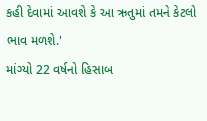કહી દેવામાં આવશે કે આ ઋતુમાં તમને કેટલો ભાવ મળશે.'
માંગ્યો 22 વર્ષનો હિસાબ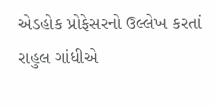એડહોક પ્રોફેસરનો ઉલ્લેખ કરતાં રાહુલ ગાંધીએ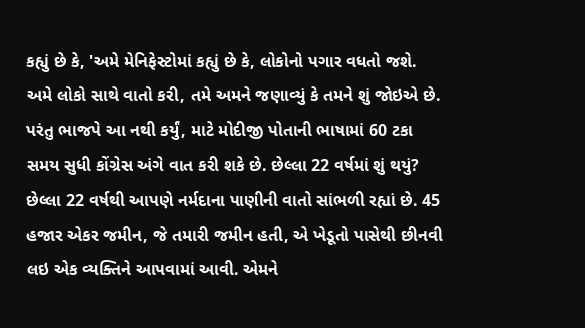કહ્યું છે કે, 'અમે મેનિફેસ્ટોમાં કહ્યું છે કે, લોકોનો પગાર વધતો જશે. અમે લોકો સાથે વાતો કરી, તમે અમને જણાવ્યું કે તમને શું જોઇએ છે. પરંતુ ભાજપે આ નથી કર્યું, માટે મોદીજી પોતાની ભાષામાં 60 ટકા સમય સુધી કોંગ્રેસ અંગે વાત કરી શકે છે. છેલ્લા 22 વર્ષમાં શું થયું? છેલ્લા 22 વર્ષથી આપણે નર્મદાના પાણીની વાતો સાંભળી રહ્યાં છે. 45 હજાર એકર જમીન, જે તમારી જમીન હતી, એ ખેડૂતો પાસેથી છીનવી લઇ એક વ્યક્તિને આપવામાં આવી. એમને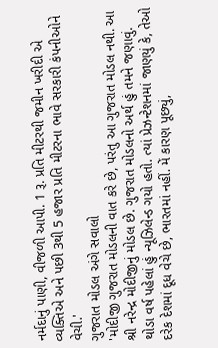નર્મદાનું પાણી, વીજળી આપી. 1 રૂ. પ્રતિ મીટરથી જમીન ખરીદી એ વ્યક્તિએ અને પછી 3થી 5 હજાર પ્રતિ મીટરના ભાવે સરકારી કંપનીઓને વેચી.'
ગુજરાત મોડલ અંગે સવાલો
'મોદીજી ગુજરાત મોડલની વાત કરે છે, પરંતુ આ ગુજરાત મોડલ નથી. આ શ્રી નરેન્દ્ર મોદીજીનું મોડલ છે. ગુજરાત મોડલનો અર્થ હું તમને જણાવું. થોડા વર્ષ પહેલાં હું ન્યૂઝિલેન્ડ ગયો હતો. ત્યાં પ્રેઝન્ટેશનમાં જાણયું કે, તેઓ દરેક દેશમાં દૂધ વેચે છે, ભારતમાં નહીં. મેં કારણ પૂછ્યું,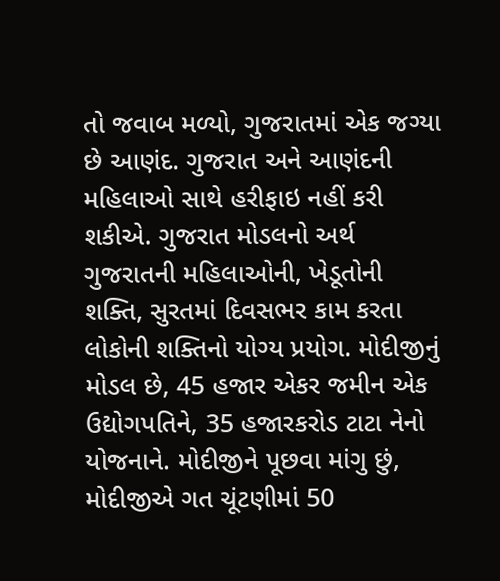તો જવાબ મળ્યો, ગુજરાતમાં એક જગ્યા છે આણંદ. ગુજરાત અને આણંદની મહિલાઓ સાથે હરીફાઇ નહીં કરી શકીએ. ગુજરાત મોડલનો અર્થ ગુજરાતની મહિલાઓની, ખેડૂતોની શક્તિ, સુરતમાં દિવસભર કામ કરતા લોકોની શક્તિનો યોગ્ય પ્રયોગ. મોદીજીનું મોડલ છે, 45 હજાર એકર જમીન એક ઉદ્યોગપતિને, 35 હજારકરોડ ટાટા નેનો યોજનાને. મોદીજીને પૂછવા માંગુ છું, મોદીજીએ ગત ચૂંટણીમાં 50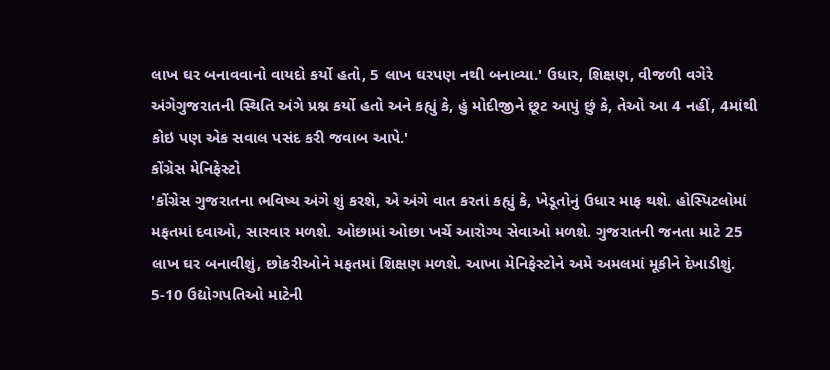લાખ ઘર બનાવવાનો વાયદો કર્યો હતો, 5 લાખ ઘરપણ નથી બનાવ્યા.' ઉધાર, શિક્ષણ, વીજળી વગેરે અંગેગુજરાતની સ્થિતિ અંગે પ્રશ્ન કર્યો હતો અને કહ્યું કે, હું મોદીજીને છૂટ આપું છું કે, તેઓ આ 4 નહીં, 4માંથી કોઇ પણ એક સવાલ પસંદ કરી જવાબ આપે.'
કોંગ્રેસ મેનિફેસ્ટો
'કોંગ્રેસ ગુજરાતના ભવિષ્ય અંગે શું કરશે, એ અંગે વાત કરતાં કહ્યું કે, ખેડૂતોનું ઉધાર માફ થશે. હોસ્પિટલોમાં મફતમાં દવાઓ, સારવાર મળશે. ઓછામાં ઓછા ખર્ચે આરોગ્ય સેવાઓ મળશે. ગુજરાતની જનતા માટે 25 લાખ ઘર બનાવીશું, છોકરીઓને મફતમાં શિક્ષણ મળશે. આખા મેનિફેસ્ટોને અમે અમલમાં મૂકીને દેખાડીશું. 5-10 ઉદ્યોગપતિઓ માટેની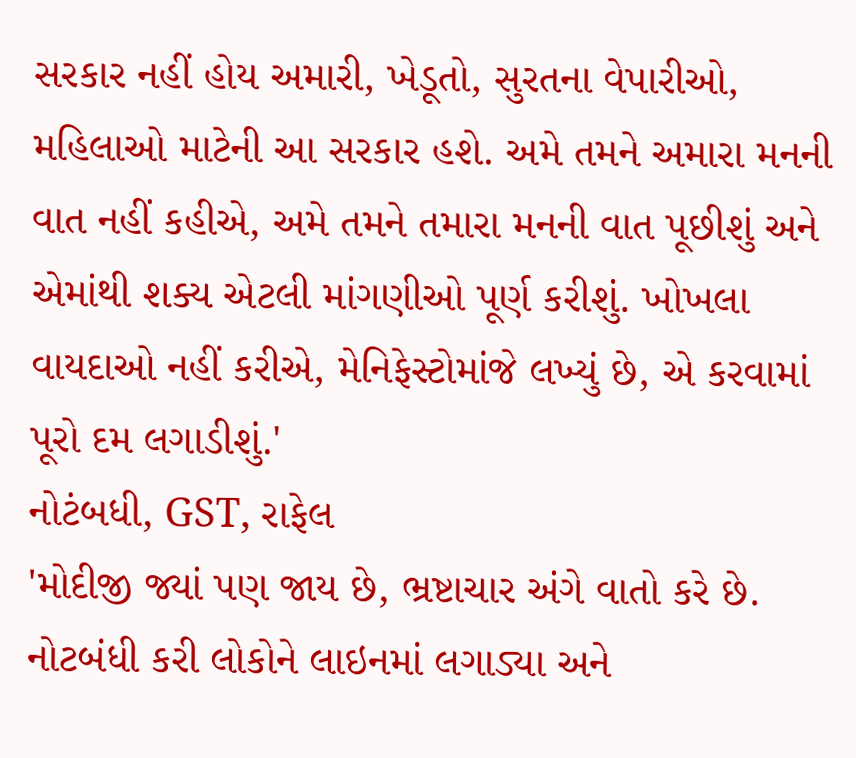સરકાર નહીં હોય અમારી, ખેડૂતો, સુરતના વેપારીઓ, મહિલાઓ માટેની આ સરકાર હશે. અમે તમને અમારા મનની વાત નહીં કહીએ, અમે તમને તમારા મનની વાત પૂછીશું અને એમાંથી શક્ય એટલી માંગણીઓ પૂર્ણ કરીશું. ખોખલા વાયદાઓ નહીં કરીએ, મેનિફેસ્ટોમાંજે લખ્યું છે, એ કરવામાં પૂરો દમ લગાડીશું.'
નોટંબધી, GST, રાફેલ
'મોદીજી જ્યાં પણ જાય છે, ભ્રષ્ટાચાર અંગે વાતો કરે છે. નોટબંધી કરી લોકોને લાઇનમાં લગાડ્યા અને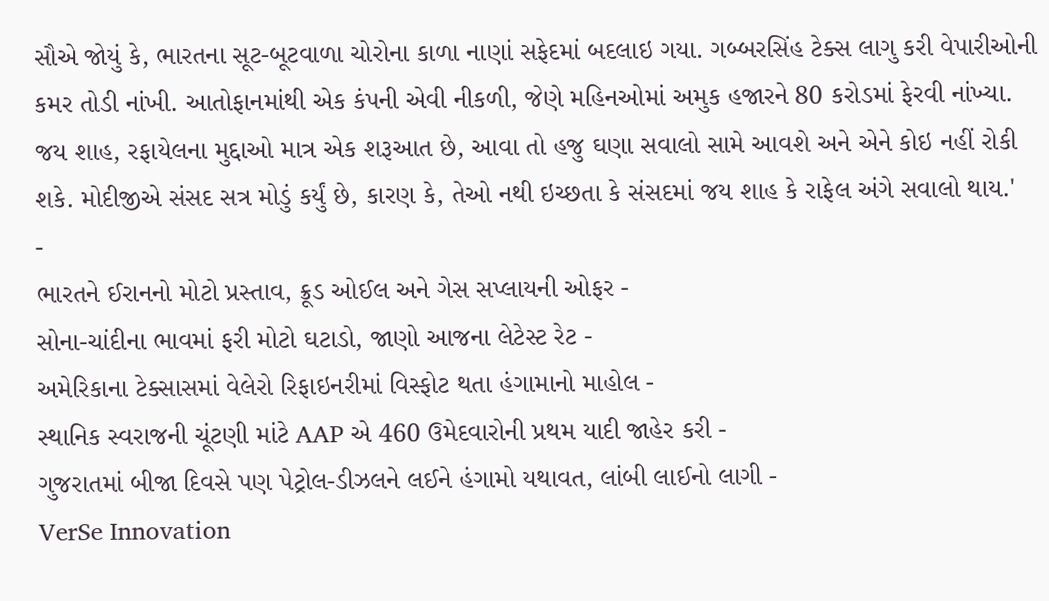સૌએ જોયું કે, ભારતના સૂટ-બૂટવાળા ચોરોના કાળા નાણાં સફેદમાં બદલાઇ ગયા. ગબ્બરસિંહ ટેક્સ લાગુ કરી વેપારીઓની કમર તોડી નાંખી. આતોફાનમાંથી એક કંપની એવી નીકળી, જેણે મહિનઓમાં અમુક હજારને 80 કરોડમાં ફેરવી નાંખ્યા. જય શાહ, રફાયેલના મુદ્દાઓ માત્ર એક શરૂઆત છે, આવા તો હજુ ઘણા સવાલો સામે આવશે અને એને કોઇ નહીં રોકી શકે. મોદીજીએ સંસદ સત્ર મોડું કર્યું છે, કારણ કે, તેઓ નથી ઇચ્છતા કે સંસદમાં જય શાહ કે રાફેલ અંગે સવાલો થાય.'
-
ભારતને ઈરાનનો મોટો પ્રસ્તાવ, ક્રૂડ ઓઈલ અને ગેસ સપ્લાયની ઓફર -
સોના-ચાંદીના ભાવમાં ફરી મોટો ઘટાડો, જાણો આજના લેટેસ્ટ રેટ -
અમેરિકાના ટેક્સાસમાં વેલેરો રિફાઇનરીમાં વિસ્ફોટ થતા હંગામાનો માહોલ -
સ્થાનિક સ્વરાજની ચૂંટણી માંટે AAP એ 460 ઉમેદવારોની પ્રથમ યાદી જાહેર કરી -
ગુજરાતમાં બીજા દિવસે પણ પેટ્રોલ-ડીઝલને લઈને હંગામો યથાવત, લાંબી લાઈનો લાગી -
VerSe Innovation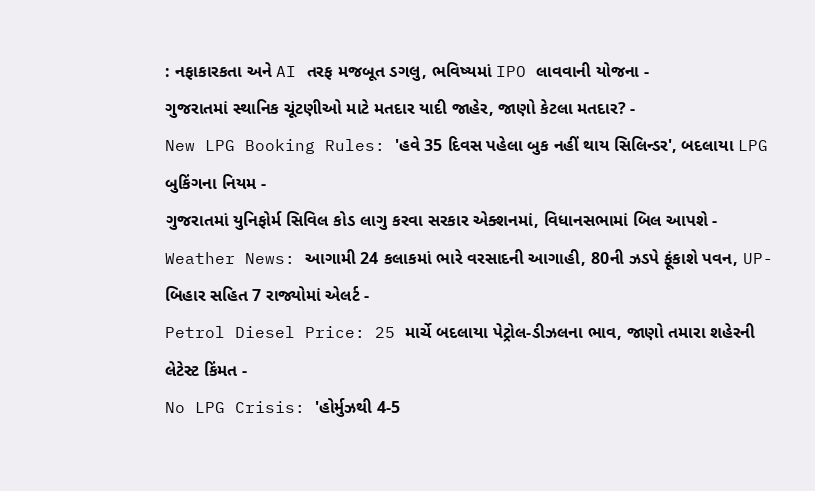: નફાકારકતા અને AI તરફ મજબૂત ડગલુ, ભવિષ્યમાં IPO લાવવાની યોજના -
ગુજરાતમાં સ્થાનિક ચૂંટણીઓ માટે મતદાર યાદી જાહેર, જાણો કેટલા મતદાર? -
New LPG Booking Rules: 'હવે 35 દિવસ પહેલા બુક નહીં થાય સિલિન્ડર', બદલાયા LPG બુકિંગના નિયમ -
ગુજરાતમાં યુનિફોર્મ સિવિલ કોડ લાગુ કરવા સરકાર એક્શનમાં, વિધાનસભામાં બિલ આપશે -
Weather News: આગામી 24 કલાકમાં ભારે વરસાદની આગાહી, 80ની ઝડપે ફૂંકાશે પવન, UP-બિહાર સહિત 7 રાજ્યોમાં એલર્ટ -
Petrol Diesel Price: 25 માર્ચે બદલાયા પેટ્રોલ-ડીઝલના ભાવ, જાણો તમારા શહેરની લેટેસ્ટ કિંમત -
No LPG Crisis: 'હોર્મુઝથી 4-5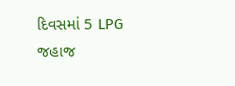દિવસમાં 5 LPG જહાજ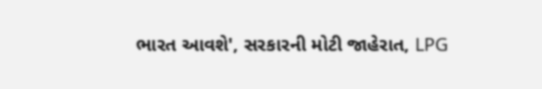ભારત આવશે', સરકારની મોટી જાહેરાત, LPG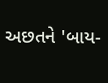અછતને 'બાય-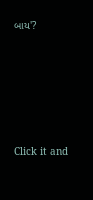બાય'?








Click it and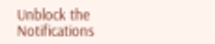Unblock the Notifications